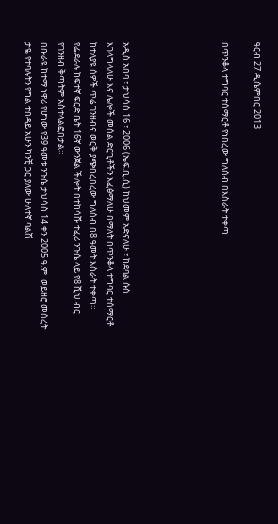ዓርብ 27 ዲሴምበር 2013

በጥንቆላ ተግባር ተሰማርቶ የነበረው ግለሰብ በእስራት ተቀጣ





አዲስ አበባ ፣ ታህሳስ 16 ፣ 2006 (ኤፍ.ቢ.ሲ) ከህመም አድናለሁ ፣ ከደባል ሱስ እገላግላለሁ እና ሌሎች መሰል ድርጊቶችን እፈፅማለሁ በማለት በጥንቆላ ተግባር ተሰማርቶ ከተለያዩ ሰዎች ጥሬ ገንዘብና ወርቅ ያጭበረበረው ግለሰብ በ8 ዓመት እስራት ተቀጣ።
የፌደራሉ ከፍተኛ ፍርድ ቤት 16ኛ ውንጀል ችሎት በተከሳሹ ተፈሪ ንጉሴ ላይ የ8 ሺህ ብር የገንዘብ ቅጣትም አስተላልፎበታል።
በቡራዩ ከተማ ነዋሪ የሆነው የ39 ዓመቱ ንጉሴ ታህሳስ 14 ቀን 2005 ዓ.ም  ወይዘሮ መሰረት ታዬ የተባሉትን የግል ተበዳይ አሁን ካንቺ ጋር ያለው ሁለተኛ ባልሽ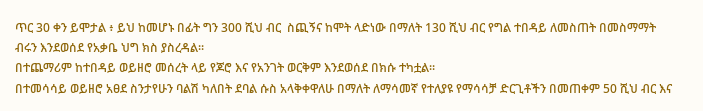ጥር 30 ቀን ይሞታል ፥ ይህ ከመሆኑ በፊት ግን 300 ሺህ ብር  ስጪኝና ከሞት ላድነው በማለት 130 ሺህ ብር የግል ተበዳይ ለመስጠት በመስማማት ብሩን እንደወሰደ የአቃቤ ህግ ክስ ያስረዳል።
በተጨማሪም ከተበዳይ ወይዘሮ መሰረት ላይ የጆሮ እና የአንገት ወርቅም እንደወሰደ በክሱ ተካቷል።
በተመሳሳይ ወይዘሮ አፀደ ስንታየሁን ባልሽ ካለበት ደባል ሱስ አላቅቀዋለሁ በማለት ለማሳመኛ የተለያዩ የማሳሳቻ ድርጊቶችን በመጠቀም 50 ሺህ ብር እና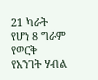21 ካራት የሆነ 8 ግራም የወርቅ የአንገት ሃብል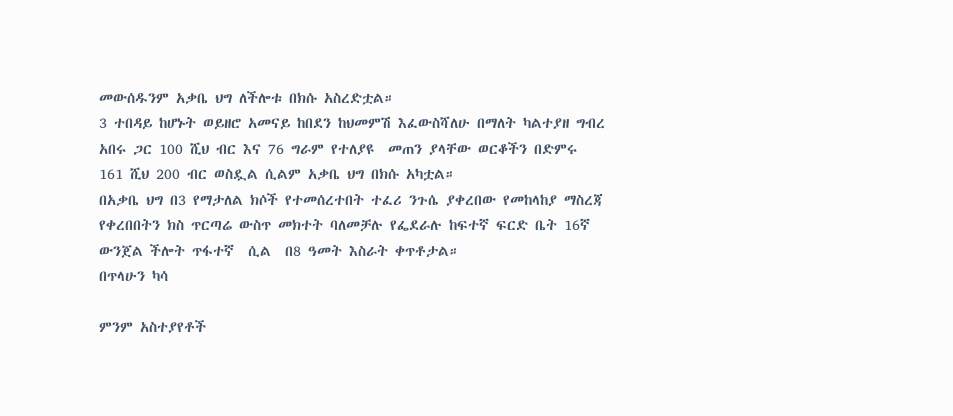መውሰዱንም አቃቤ ህግ ለችሎቱ በክሱ አስረድቷል።
3 ተበዳይ ከሆኑት ወይዘሮ አመናይ ከበደን ከህመምሽ እፈውስሻለሁ በማለት ካልተያዘ ግብረ አበሩ ጋር 100 ሺህ ብር እና 76 ግራም የተለያዩ  መጠን ያላቸው ወርቆችን በድምሩ 161 ሺህ 200 ብር ወስዷል ሲልም አቃቤ ህግ በክሱ አካቷል።
በአቃቤ ህግ በ3 የማታለል ክሶች የተመሰረተበት ተፈሪ ንጉሴ ያቀረበው የመከላከያ ማስረጃ የቀረበበትን ክስ ጥርጣሬ ውስጥ መክተት ባለመቻሉ የፌደራሉ ከፍተኛ ፍርድ ቤት 16ኛ ውንጀል ችሎት ጥፋተኛ  ሲል  በ8 ዓመት እስራት ቀጥቶታል።
በጥላሁን ካሳ

ምንም አስተያየቶች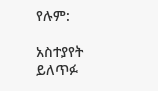የሉም:

አስተያየት ይለጥፉ